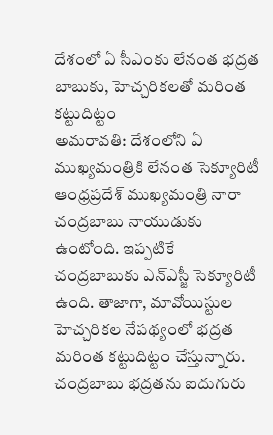దేశంలో ఏ సీఎంకు లేనంత భద్రత బాబుకు, హెచ్చరికలతో మరింత కట్టుదిట్టం
అమరావతి: దేశంలోని ఏ ముఖ్యమంత్రికి లేనంత సెక్యూరిటీ ఆంధ్రప్రదేశ్ ముఖ్యమంత్రి నారా చంద్రబాబు నాయుడుకు ఉంటోంది. ఇప్పటికే చంద్రబాబుకు ఎన్ఎస్జీ సెక్యూరిటీ ఉంది. తాజాగా, మావోయిస్టుల హెచ్చరికల నేపథ్యంలో భద్రత మరింత కట్టుదిట్టం చేస్తున్నారు.
చంద్రబాబు భద్రతను ఐదుగురు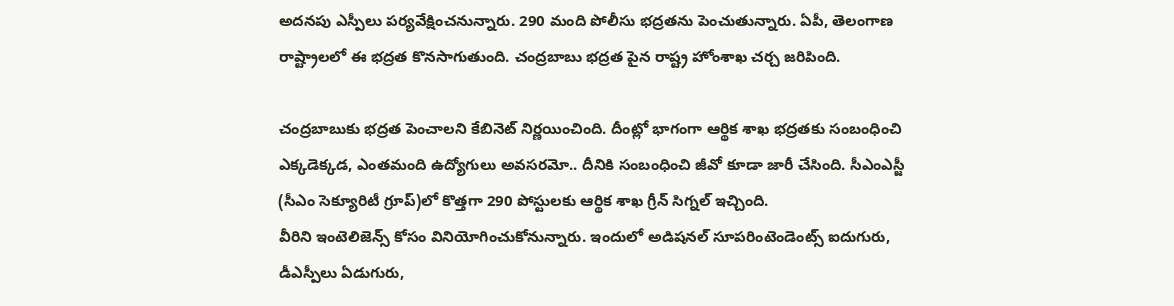అదనపు ఎస్పీలు పర్యవేక్షించనున్నారు. 290 మంది పోలీసు భద్రతను పెంచుతున్నారు. ఏపీ, తెలంగాణ రాష్ట్రాలలో ఈ భద్రత కొనసాగుతుంది. చంద్రబాబు భద్రత పైన రాష్ట్ర హోంశాఖ చర్చ జరిపింది.

చంద్రబాబుకు భద్రత పెంచాలని కేబినెట్ నిర్ణయించింది. దీంట్లో భాగంగా ఆర్థిక శాఖ భద్రతకు సంబంధించి ఎక్కడెక్కడ, ఎంతమంది ఉద్యోగులు అవసరమో.. దీనికి సంబంధించి జీవో కూడా జారీ చేసింది. సీఎంఎస్జీ (సీఎం సెక్యూరిటీ గ్రూప్)లో కొత్తగా 290 పోస్టులకు ఆర్థిక శాఖ గ్రీన్ సిగ్నల్ ఇచ్చింది.
వీరిని ఇంటెలిజెన్స్ కోసం వినియోగించుకోనున్నారు. ఇందులో అడిషనల్ సూపరింటెండెంట్స్ ఐదుగురు, డీఎస్పీలు ఏడుగురు,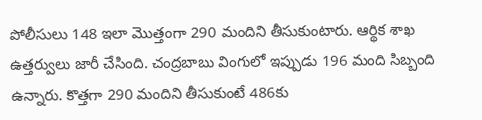పోలీసులు 148 ఇలా మొత్తంగా 290 మందిని తీసుకుంటారు. ఆర్థిక శాఖ ఉత్తర్వులు జారీ చేసింది. చంద్రబాబు వింగులో ఇప్పుడు 196 మంది సిబ్బంది ఉన్నారు. కొత్తగా 290 మందిని తీసుకుంటే 486కు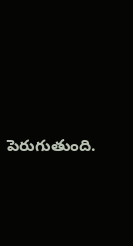పెరుగుతుంది.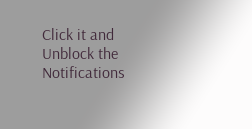Click it and Unblock the Notifications